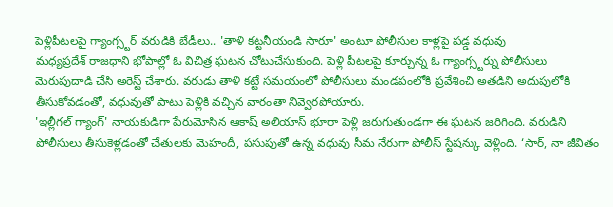పెళ్లిపీటలపై గ్యాంగ్స్టర్ వరుడికి బేడీలు.. 'తాళి కట్టనీయండి సారూ' అంటూ పోలీసుల కాళ్లపై పడ్డ వధువు
మధ్యప్రదేశ్ రాజధాని భోపాల్లో ఓ విచిత్ర ఘటన చోటుచేసుకుంది. పెళ్లి పీటలపై కూర్చున్న ఓ గ్యాంగ్స్టర్ను పోలీసులు మెరుపుదాడి చేసి అరెస్ట్ చేశారు. వరుడు తాళి కట్టే సమయంలో పోలీసులు మండపంలోకి ప్రవేశించి అతడిని అదుపులోకి తీసుకోవడంతో, వధువుతో పాటు పెళ్లికి వచ్చిన వారంతా నివ్వెరపోయారు.
'ఇల్లీగల్ గ్యాంగ్' నాయకుడిగా పేరుమోసిన ఆకాష్ అలియాస్ భూరా పెళ్లి జరుగుతుండగా ఈ ఘటన జరిగింది. వరుడిని పోలీసులు తీసుకెళ్లడంతో చేతులకు మెహందీ, పసుపుతో ఉన్న వధువు సీమ నేరుగా పోలీస్ స్టేషన్కు వెళ్లింది. ‘సార్, నా జీవితం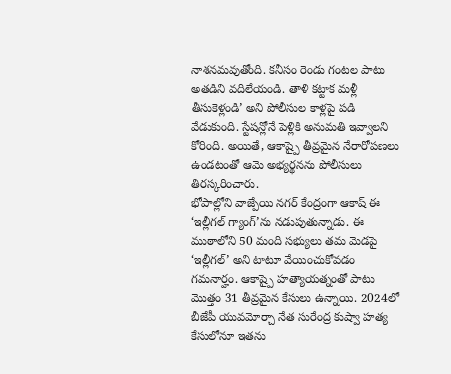నాశనమవుతోంది. కనీసం రెండు గంటల పాటు అతడిని వదిలేయండి. తాళి కట్టాక మళ్లీ తీసుకెళ్లండి’ అని పోలీసుల కాళ్లపై పడి వేడుకుంది. స్టేషన్లోనే పెళ్లికి అనుమతి ఇవ్వాలని కోరింది. అయితే, ఆకాష్పై తీవ్రమైన నేరారోపణలు ఉండటంతో ఆమె అభ్యర్థనను పోలీసులు తిరస్కరించారు.
భోపాల్లోని వాజ్పేయి నగర్ కేంద్రంగా ఆకాష్ ఈ ‘ఇల్లీగల్ గ్యాంగ్’ను నడుపుతున్నాడు. ఈ ముఠాలోని 50 మంది సభ్యులు తమ మెడపై ‘ఇల్లీగల్’ అని టాటూ వేయించుకోవడం గమనార్హం. ఆకాష్పై హత్యాయత్నంతో పాటు మొత్తం 31 తీవ్రమైన కేసులు ఉన్నాయి. 2024లో బీజేపీ యువమోర్చా నేత సురేంద్ర కుష్వా హత్య కేసులోనూ ఇతను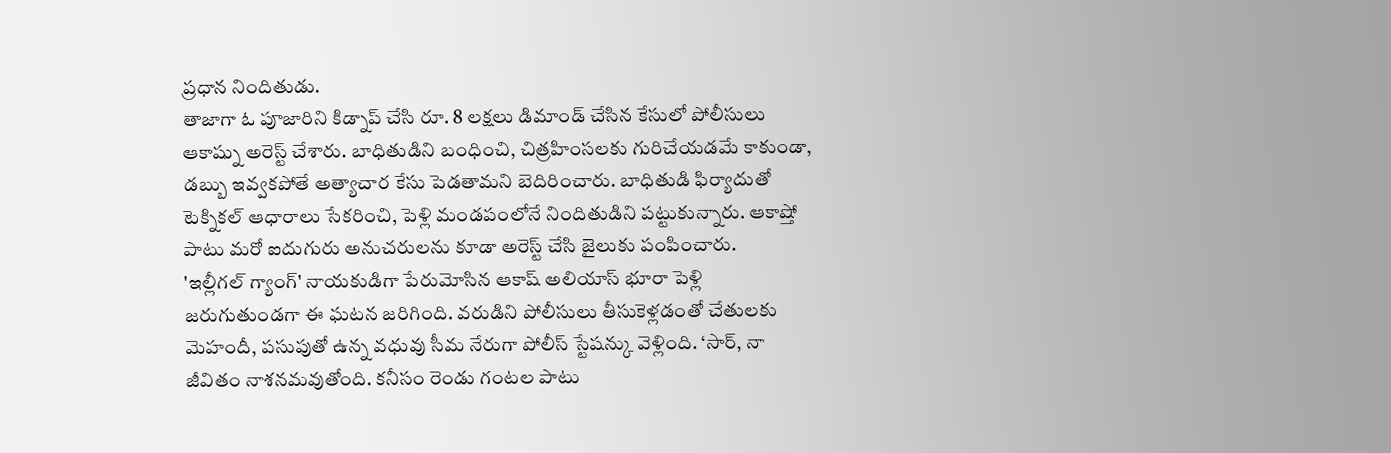ప్రధాన నిందితుడు.
తాజాగా ఓ పూజారిని కిడ్నాప్ చేసి రూ. 8 లక్షలు డిమాండ్ చేసిన కేసులో పోలీసులు ఆకాష్ను అరెస్ట్ చేశారు. బాధితుడిని బంధించి, చిత్రహింసలకు గురిచేయడమే కాకుండా, డబ్బు ఇవ్వకపోతే అత్యాచార కేసు పెడతామని బెదిరించారు. బాధితుడి ఫిర్యాదుతో టెక్నికల్ ఆధారాలు సేకరించి, పెళ్లి మండపంలోనే నిందితుడిని పట్టుకున్నారు. ఆకాష్తో పాటు మరో ఐదుగురు అనుచరులను కూడా అరెస్ట్ చేసి జైలుకు పంపించారు.
'ఇల్లీగల్ గ్యాంగ్' నాయకుడిగా పేరుమోసిన ఆకాష్ అలియాస్ భూరా పెళ్లి జరుగుతుండగా ఈ ఘటన జరిగింది. వరుడిని పోలీసులు తీసుకెళ్లడంతో చేతులకు మెహందీ, పసుపుతో ఉన్న వధువు సీమ నేరుగా పోలీస్ స్టేషన్కు వెళ్లింది. ‘సార్, నా జీవితం నాశనమవుతోంది. కనీసం రెండు గంటల పాటు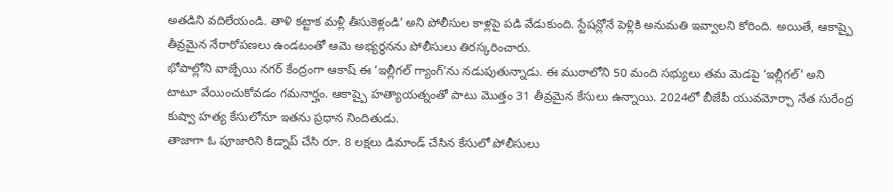అతడిని వదిలేయండి. తాళి కట్టాక మళ్లీ తీసుకెళ్లండి’ అని పోలీసుల కాళ్లపై పడి వేడుకుంది. స్టేషన్లోనే పెళ్లికి అనుమతి ఇవ్వాలని కోరింది. అయితే, ఆకాష్పై తీవ్రమైన నేరారోపణలు ఉండటంతో ఆమె అభ్యర్థనను పోలీసులు తిరస్కరించారు.
భోపాల్లోని వాజ్పేయి నగర్ కేంద్రంగా ఆకాష్ ఈ ‘ఇల్లీగల్ గ్యాంగ్’ను నడుపుతున్నాడు. ఈ ముఠాలోని 50 మంది సభ్యులు తమ మెడపై ‘ఇల్లీగల్’ అని టాటూ వేయించుకోవడం గమనార్హం. ఆకాష్పై హత్యాయత్నంతో పాటు మొత్తం 31 తీవ్రమైన కేసులు ఉన్నాయి. 2024లో బీజేపీ యువమోర్చా నేత సురేంద్ర కుష్వా హత్య కేసులోనూ ఇతను ప్రధాన నిందితుడు.
తాజాగా ఓ పూజారిని కిడ్నాప్ చేసి రూ. 8 లక్షలు డిమాండ్ చేసిన కేసులో పోలీసులు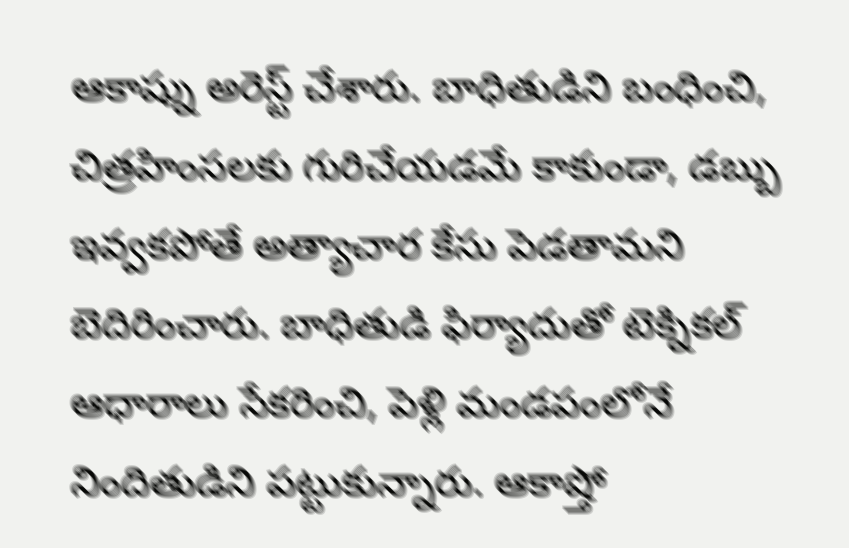ఆకాష్ను అరెస్ట్ చేశారు. బాధితుడిని బంధించి, చిత్రహింసలకు గురిచేయడమే కాకుండా, డబ్బు ఇవ్వకపోతే అత్యాచార కేసు పెడతామని బెదిరించారు. బాధితుడి ఫిర్యాదుతో టెక్నికల్ ఆధారాలు సేకరించి, పెళ్లి మండపంలోనే నిందితుడిని పట్టుకున్నారు. ఆకాష్తో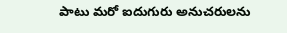పాటు మరో ఐదుగురు అనుచరులను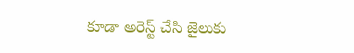కూడా అరెస్ట్ చేసి జైలుకు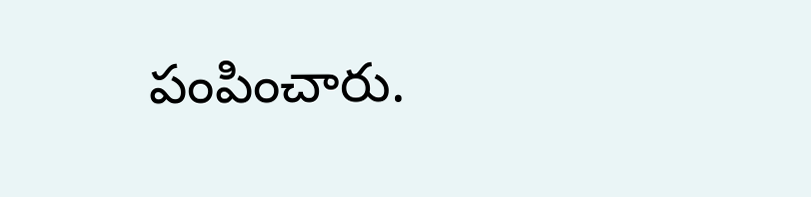పంపించారు.